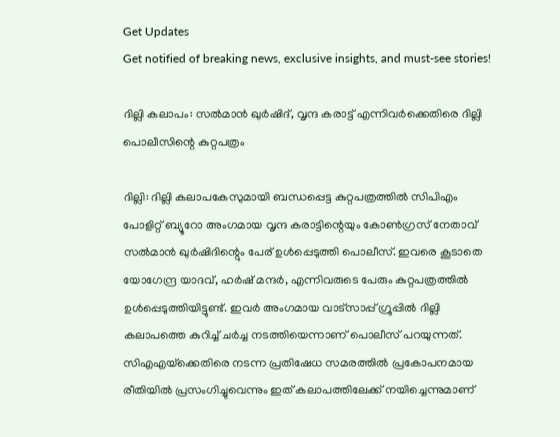Get Updates
Get notified of breaking news, exclusive insights, and must-see stories!

ദില്ലി കലാപം: സല്‍മാന്‍ ഖുര്‍ഷിദ്, വൃന്ദ കരാട്ട് എന്നിവര്‍ക്കെതിരെ ദില്ലി പൊലീസിന്റെ കുറ്റപത്രം

ദില്ലി: ദില്ലി കലാപകേസുമായി ബന്ധപ്പെട്ട കുറ്റപത്രത്തില്‍ സിപിഎം പോളിറ്റ് ബ്യൂറോ അംഗമായ വൃന്ദ കരാട്ടിന്റെയും കോണ്‍ഗ്രസ് നേതാവ് സല്‍മാന്‍ ഖുര്‍ഷിദിന്റെും പേര് ഉള്‍പ്പെടുത്തി പൊലീസ്. ഇവരെ കൂടാതെ യോഗേന്ദ്ര യാദവ്, ഹര്‍ഷ് മന്ദര്‍, എന്നിവരുടെ പേരും കുറ്റപത്രത്തില്‍ ഉള്‍പ്പെടുത്തിയിട്ടുണ്ട്. ഇവര്‍ അംഗമായ വാട്‌സാപ്പ് ഗ്രൂപ്പില്‍ ദില്ലി കലാപത്തെ കുറിച്ച് ചര്‍ച്ച നടത്തിയെന്നാണ് പൊലീസ് പറയുന്നത്. സിഎഎയ്‌ക്കെതിരെ നടന്ന പ്രതിഷേധ സമരത്തില്‍ പ്രകോപനമായ രീതിയില്‍ പ്രസംഗിച്ചുവെന്നും ഇത് കലാപത്തിലേക്ക് നയിച്ചെന്നുമാണ്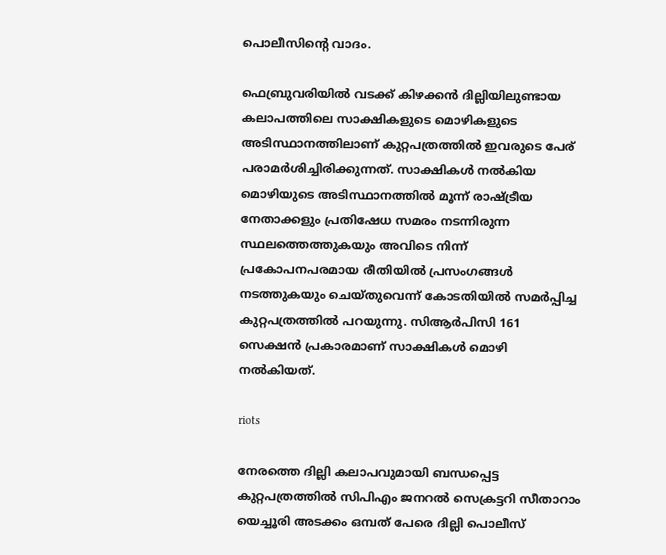പൊലീസിന്റെ വാദം.

ഫെബ്രുവരിയില്‍ വടക്ക് കിഴക്കന്‍ ദില്ലിയിലുണ്ടായ കലാപത്തിലെ സാക്ഷികളുടെ മൊഴികളുടെ അടിസ്ഥാനത്തിലാണ് കുറ്റപത്രത്തില്‍ ഇവരുടെ പേര് പരാമര്‍ശിച്ചിരിക്കുന്നത്. സാക്ഷികള്‍ നല്‍കിയ മൊഴിയുടെ അടിസ്ഥാനത്തില്‍ മൂന്ന് രാഷ്ട്രീയ നേതാക്കളും പ്രതിഷേധ സമരം നടന്നിരുന്ന സ്ഥലത്തെത്തുകയും അവിടെ നിന്ന് പ്രകോപനപരമായ രീതിയില്‍ പ്രസംഗങ്ങള്‍ നടത്തുകയും ചെയ്തുവെന്ന് കോടതിയില്‍ സമര്‍പ്പിച്ച കുറ്റപത്രത്തില്‍ പറയുന്നു. സിആര്‍പിസി 161 സെക്ഷന്‍ പ്രകാരമാണ് സാക്ഷികള്‍ മൊഴി നല്‍കിയത്.

riots

നേരത്തെ ദില്ലി കലാപവുമായി ബന്ധപ്പെട്ട കുറ്റപത്രത്തില്‍ സിപിഎം ജനറല്‍ സെക്രട്ടറി സീതാറാം യെച്ചൂരി അടക്കം ഒമ്പത് പേരെ ദില്ലി പൊലീസ്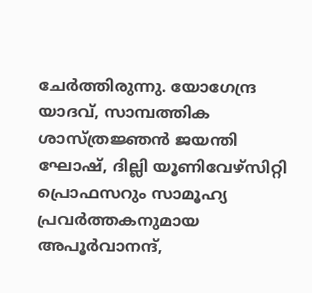ചേര്‍ത്തിരുന്നു. യോഗേന്ദ്ര യാദവ്, സാമ്പത്തിക ശാസ്ത്രജ്ഞന്‍ ജയന്തി ഘോഷ്, ദില്ലി യൂണിവേഴ്സിറ്റി പ്രൊഫസറും സാമൂഹ്യ പ്രവര്‍ത്തകനുമായ അപൂര്‍വാനന്ദ്,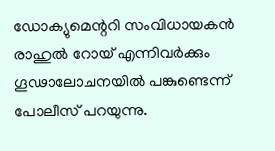ഡോക്യുമെന്ററി സംവിധായകന്‍ രാഹുല്‍ റോയ് എന്നിവര്‍ക്കും ഗൂഢാലോചനയില്‍ പങ്കുണ്ടെന്ന് പോലീസ് പറയുന്നു.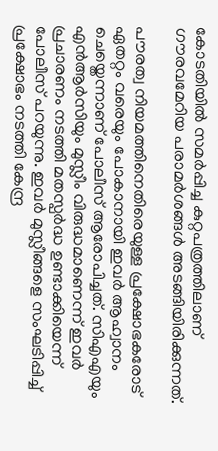കോടതിയില്‍ സമര്‍പ്പിച്ച കുറ്റപത്രത്തിലാണ് ഗൗരവമേറിയ പരാമര്‍ശങ്ങള്‍ അടങ്ങിയിരിക്കുന്നത്.

പൗരത്വ നിയമത്തിനെതിരെയുള്ള പ്രക്ഷോഭകരോട് ഏതറ്റം വരെയും പോകാനായി ഇവര്‍ ആഹ്വാനം ചെയ്തെന്നാണ് പോലീസ് ആരോപിച്ചത്. സിഎഎയും എന്‍ആര്‍സിയും മുസ്ലീം വിരുദ്ധമാണെന്ന് ഇവര്‍ പ്രചാരണം നടത്തി മതസ്പര്‍ദ്ധ ഉണ്ടാക്കിയെന്ന് പോലീസ് പറയുന്നു. ഇവര്‍ മുസ്ലീങ്ങളെ സംഘടിപ്പിച്ച് പ്രക്ഷോഭം നടത്തി കേന്ദ്ര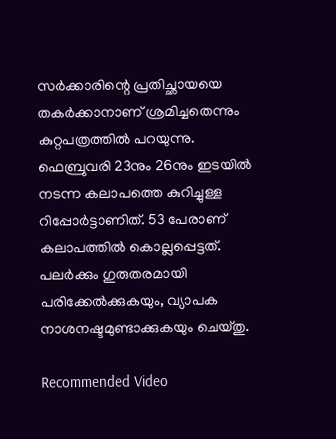സര്‍ക്കാരിന്റെ പ്രതിച്ഛായയെ തകര്‍ക്കാനാണ് ശ്രമിച്ചതെന്നും കുറ്റപത്രത്തില്‍ പറയുന്നു. ഫെബ്രുവരി 23നും 26നും ഇടയില്‍ നടന്ന കലാപത്തെ കുറിച്ചുള്ള റിപ്പോര്‍ട്ടാണിത്. 53 പേരാണ് കലാപത്തില്‍ കൊല്ലപ്പെട്ടത്. പലര്‍ക്കും ഗുരുതരമായി പരിക്കേല്‍ക്കുകയും, വ്യാപക നാശനഷ്ടമുണ്ടാക്കുകയും ചെയ്തു.

Recommended Video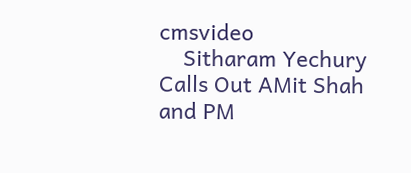cmsvideo
    Sitharam Yechury Calls Out AMit Shah and PM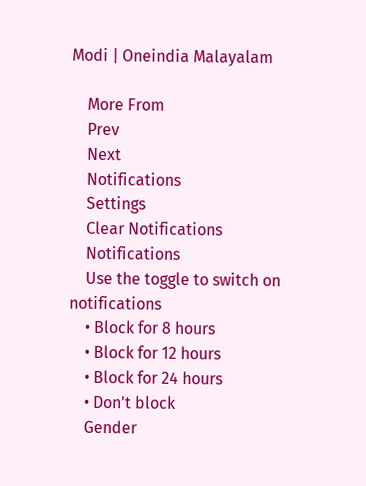Modi | Oneindia Malayalam

    More From
    Prev
    Next
    Notifications
    Settings
    Clear Notifications
    Notifications
    Use the toggle to switch on notifications
    • Block for 8 hours
    • Block for 12 hours
    • Block for 24 hours
    • Don't block
    Gender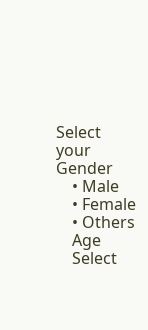Select your Gender
    • Male
    • Female
    • Others
    Age
    Select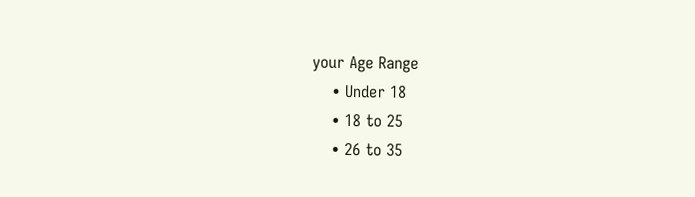your Age Range
    • Under 18
    • 18 to 25
    • 26 to 35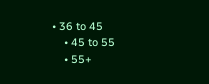• 36 to 45
    • 45 to 55
    • 55+